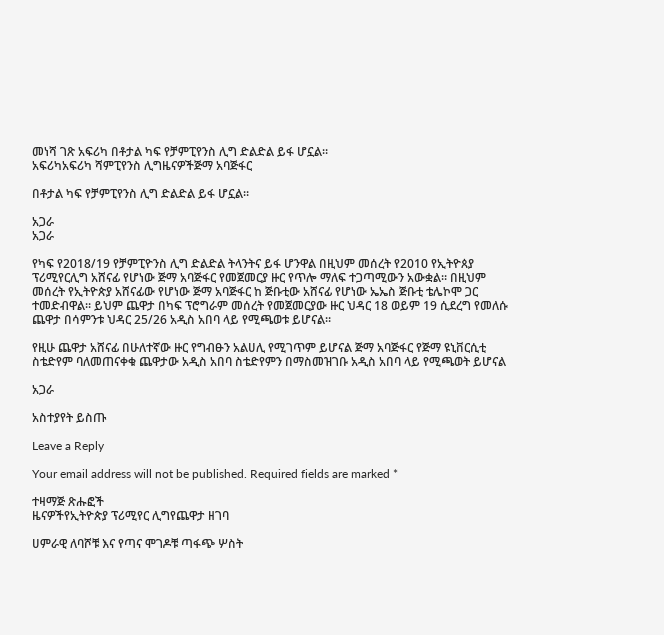መነሻ ገጽ አፍሪካ በቶታል ካፍ የቻምፒየንስ ሊግ ድልድል ይፋ ሆኗል።
አፍሪካአፍሪካ ሻምፒየንስ ሊግዜናዎችጅማ አባጅፋር

በቶታል ካፍ የቻምፒየንስ ሊግ ድልድል ይፋ ሆኗል።

አጋራ
አጋራ

የካፍ የ2018/19 የቻምፒዮንስ ሊግ ድልድል ትላንትና ይፋ ሆንዋል በዚህም መሰረት የ2010 የኢትዮጰያ ፕሪሚየርሊግ አሸናፊ የሆነው ጅማ አባጅፋር የመጀመርያ ዙር የጥሎ ማለፍ ተጋጣሚውን አውቋል። በዚህም መሰረት የኢትዮጵያ አሸናፊው የሆነው ጅማ አባጅፋር ከ ጅቡቲው አሸናፊ የሆነው ኤኤስ ጅቡቲ ቴሌኮሞ ጋር ተመድብዋል። ይህም ጨዋታ በካፍ ፕሮግራም መሰረት የመጀመርያው ዙር ህዳር 18 ወይም 19 ሲደረግ የመለሱ ጨዋታ በሳምንቱ ህዳር 25/26 አዲስ አበባ ላይ የሚጫወቱ ይሆናል።

የዚሁ ጨዋታ አሸናፊ በሁለተኛው ዙር የግብፁን አልሀሊ የሚገጥም ይሆናል ጅማ አባጅፋር የጅማ ዩኒቨርሲቲ ስቴድየም ባለመጠናቀቁ ጨዋታው አዲስ አበባ ስቴድየምን በማስመዝገቡ አዲስ አበባ ላይ የሚጫወት ይሆናል

አጋራ

አስተያየት ይስጡ

Leave a Reply

Your email address will not be published. Required fields are marked *

ተዛማጅ ጽሑፎች
ዜናዎችየኢትዮጵያ ፕሪሚየር ሊግየጨዋታ ዘገባ

ሀምራዊ ለባሾቹ እና የጣና ሞገዶቹ ጣፋጭ ሦስት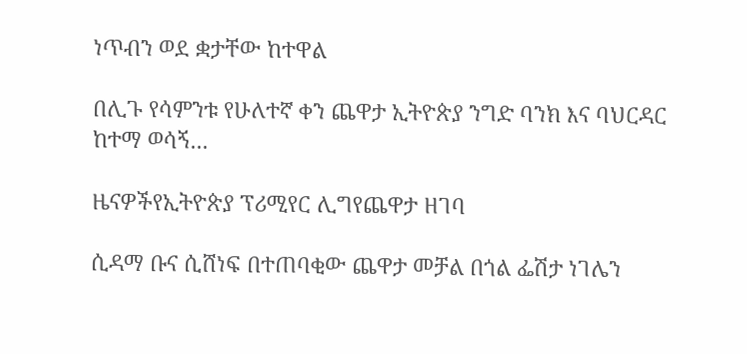ነጥብን ወደ ቋታቸው ከተዋል

በሊጉ የሳምንቱ የሁለተኛ ቀን ጨዋታ ኢትዮጵያ ንግድ ባንክ እና ባህርዳር ከተማ ወሳኝ...

ዜናዎችየኢትዮጵያ ፕሪሚየር ሊግየጨዋታ ዘገባ

ሲዳማ ቡና ሲሸነፍ በተጠባቂው ጨዋታ መቻል በጎል ፌሽታ ነገሌን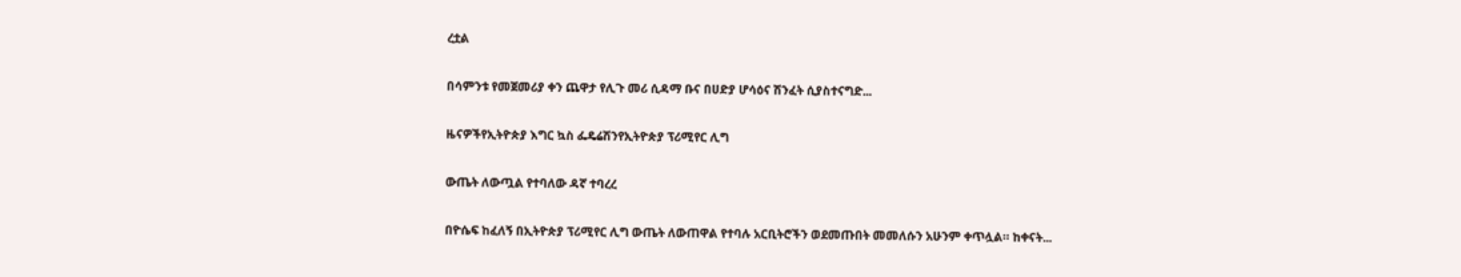ረቷል

በሳምንቱ የመጀመሪያ ቀን ጨዋታ የሊጉ መሪ ሲዳማ ቡና በሀድያ ሆሳዕና ሽንፈት ሲያስተናግድ...

ዜናዎችየኢትዮጵያ እግር ኳስ ፌዴሬሽንየኢትዮጵያ ፕሪሚየር ሊግ

ውጤት ለውጧል የተባለው ዳኛ ተባረረ

በዮሴፍ ከፈለኝ በኢትዮጵያ ፕሪሚየር ሊግ ውጤት ለውጠዋል የተባሉ አርቢትሮችን ወደመጡበት መመለሱን አሁንም ቀጥሏል። ከቀናት...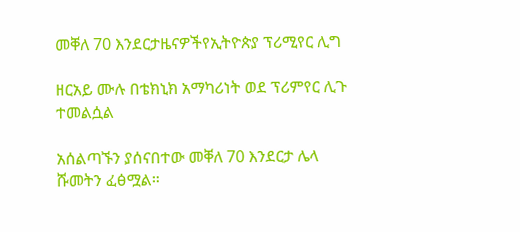መቐለ 70 እንደርታዜናዎችየኢትዮጵያ ፕሪሚየር ሊግ

ዘርአይ ሙሉ በቴክኒክ አማካሪነት ወደ ፕሪምየር ሊጉ ተመልሷል

አሰልጣኙን ያሰናበተው መቐለ 70 እንደርታ ሌላ ሹመትን ፈፅሟል።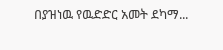በያዝነዉ የዉድድር አመት ደካማ...